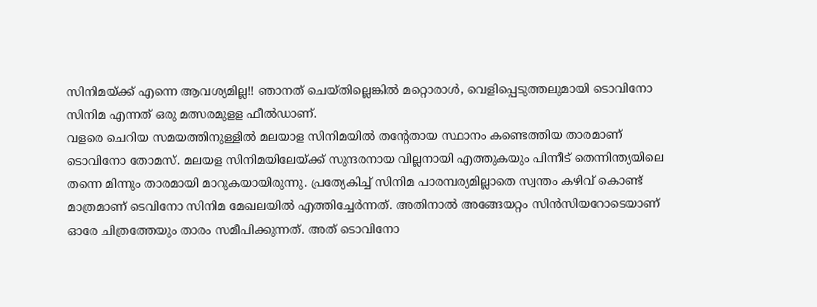സിനിമയ്ക്ക് എന്നെ ആവശ്യമില്ല!! ഞാനത് ചെയ്തില്ലെങ്കിൽ മറ്റൊരാൾ, വെളിപ്പെടുത്തലുമായി ടൊവിനോ
സിനിമ എന്നത് ഒരു മത്സരമുളള ഫീൽഡാണ്.
വളരെ ചെറിയ സമയത്തിനുള്ളിൽ മലയാള സിനിമയിൽ തന്റേതായ സ്ഥാനം കണ്ടെത്തിയ താരമാണ് ടൊവിനോ തോമസ്. മലയള സിനിമയിലേയ്ക്ക് സുന്ദരനായ വില്ലനായി എത്തുകയും പിന്നീട് തെന്നിന്ത്യയിലെ തന്നെ മിന്നും താരമായി മാറുകയായിരുന്നു. പ്രത്യേകിച്ച് സിനിമ പാരമ്പര്യമില്ലാതെ സ്വന്തം കഴിവ് കൊണ്ട് മാത്രമാണ് ടെവിനോ സിനിമ മേഖലയിൽ എത്തിച്ചേർന്നത്. അതിനാൽ അങ്ങേയറ്റം സിൻസിയറോടെയാണ് ഓരേ ചിത്രത്തേയും താരം സമീപിക്കുന്നത്. അത് ടൊവിനോ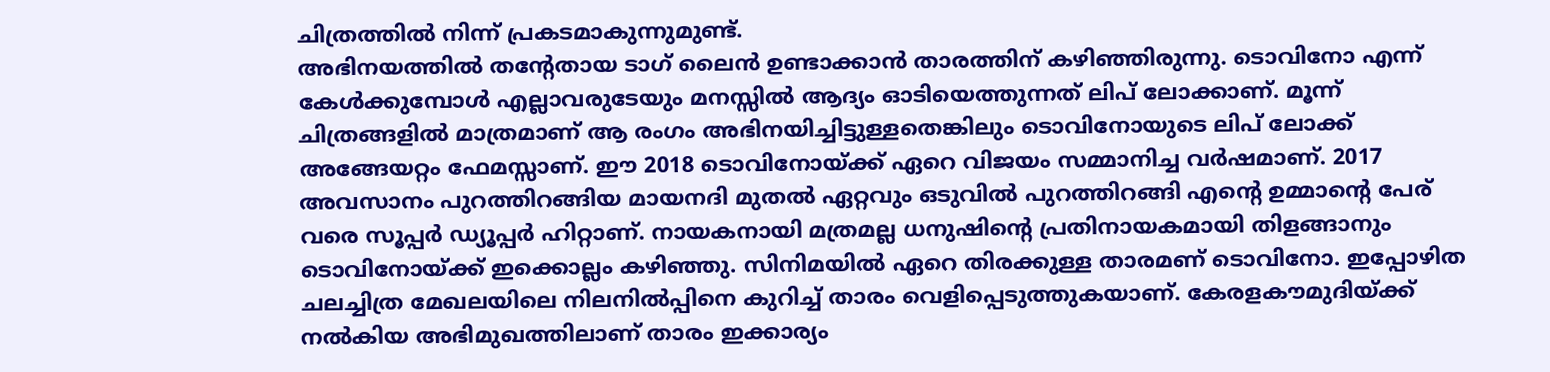ചിത്രത്തിൽ നിന്ന് പ്രകടമാകുന്നുമുണ്ട്.
അഭിനയത്തിൽ തന്റേതായ ടാഗ് ലൈൻ ഉണ്ടാക്കാൻ താരത്തിന് കഴിഞ്ഞിരുന്നു. ടൊവിനോ എന്ന് കേൾക്കുമ്പോൾ എല്ലാവരുടേയും മനസ്സിൽ ആദ്യം ഓടിയെത്തുന്നത് ലിപ് ലോക്കാണ്. മൂന്ന് ചിത്രങ്ങളിൽ മാത്രമാണ് ആ രംഗം അഭിനയിച്ചിട്ടുള്ളതെങ്കിലും ടൊവിനോയുടെ ലിപ് ലോക്ക് അങ്ങേയറ്റം ഫേമസ്സാണ്. ഈ 2018 ടൊവിനോയ്ക്ക് ഏറെ വിജയം സമ്മാനിച്ച വർഷമാണ്. 2017 അവസാനം പുറത്തിറങ്ങിയ മായനദി മുതൽ ഏറ്റവും ഒടുവിൽ പുറത്തിറങ്ങി എന്റെ ഉമ്മാന്റെ പേര് വരെ സൂപ്പർ ഡ്യൂപ്പർ ഹിറ്റാണ്. നായകനായി മത്രമല്ല ധനുഷിന്റെ പ്രതിനായകമായി തിളങ്ങാനും ടൊവിനോയ്ക്ക് ഇക്കൊല്ലം കഴിഞ്ഞു. സിനിമയിൽ ഏറെ തിരക്കുള്ള താരമണ് ടൊവിനോ. ഇപ്പോഴിത ചലച്ചിത്ര മേഖലയിലെ നിലനിൽപ്പിനെ കുറിച്ച് താരം വെളിപ്പെടുത്തുകയാണ്. കേരളകൗമുദിയ്ക്ക് നൽകിയ അഭിമുഖത്തിലാണ് താരം ഇക്കാര്യം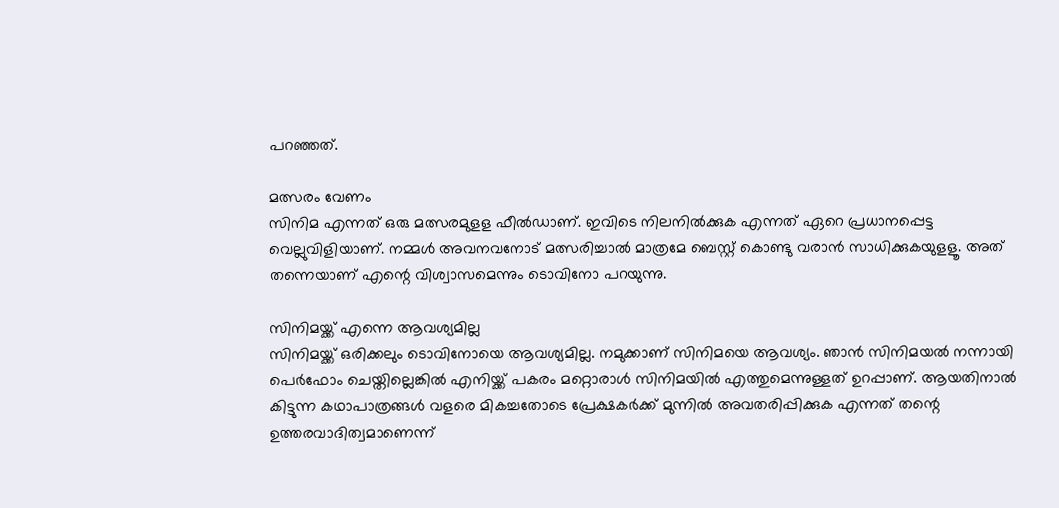പറഞ്ഞത്.

മത്സരം വേണം
സിനിമ എന്നത് ഒരു മത്സരമുളള ഫീൽഡാണ്. ഇവിടെ നിലനിൽക്കുക എന്നത് ഏറെ പ്രധാനപ്പെട്ട വെല്ലുവിളിയാണ്. നമ്മൾ അവനവനോട് മത്സരിച്ചാൽ മാത്രമേ ബെസ്റ്റ് കൊണ്ടു വരാൻ സാധിക്കുകയുളളൂ. അത് തന്നെയാണ് എന്റെ വിശ്വാസമെന്നും ടൊവിനോ പറയുന്നു.

സിനിമയ്ക്ക് എന്നെ ആവശ്യമില്ല
സിനിമയ്ക്ക് ഒരിക്കലും ടൊവിനോയെ ആവശ്യമില്ല. നമുക്കാണ് സിനിമയെ ആവശ്യം. ഞാൻ സിനിമയൽ നന്നായി പെർഫോം ചെയ്തില്ലെങ്കിൽ എനിയ്ക്ക് പകരം മറ്റൊരാൾ സിനിമയിൽ എത്തുമെന്നുള്ളത് ഉറപ്പാണ്. ആയതിനാൽ കിട്ടുന്ന കഥാപാത്രങ്ങൾ വളരെ മികച്ചതോടെ പ്രേക്ഷകർക്ക് മുന്നിൽ അവതരിപ്പിക്കുക എന്നത് തന്റെ ഉത്തരവാദിത്വമാണെന്ന്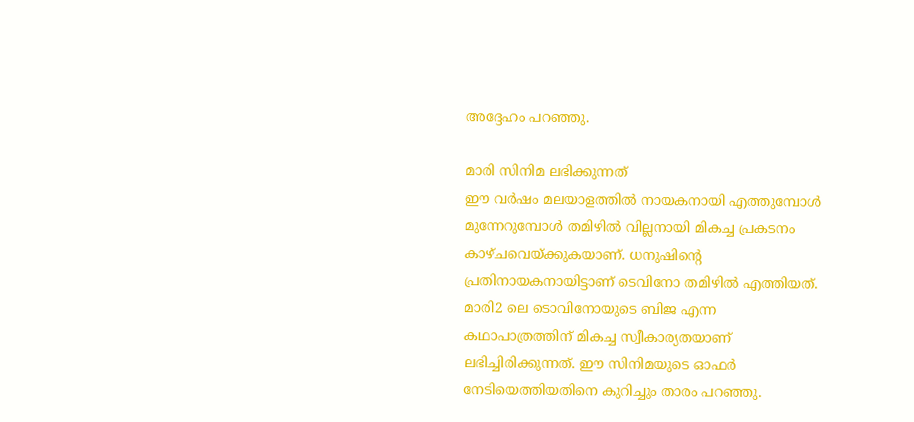അദ്ദേഹം പറഞ്ഞു.

മാരി സിനിമ ലഭിക്കുന്നത്
ഈ വർഷം മലയാളത്തിൽ നായകനായി എത്തുമ്പോൾ മുന്നേറുമ്പോൾ തമിഴിൽ വില്ലനായി മികച്ച പ്രകടനം കാഴ്ചവെയ്ക്കുകയാണ്. ധനുഷിന്റെ പ്രതിനായകനായിട്ടാണ് ടെവിനോ തമിഴിൽ എത്തിയത്. മാരി2 ലെ ടൊവിനോയുടെ ബിജ എന്ന കഥാപാത്രത്തിന് മികച്ച സ്വീകാര്യതയാണ് ലഭിച്ചിരിക്കുന്നത്. ഈ സിനിമയുടെ ഓഫർ നേടിയെത്തിയതിനെ കുറിച്ചും താരം പറഞ്ഞു.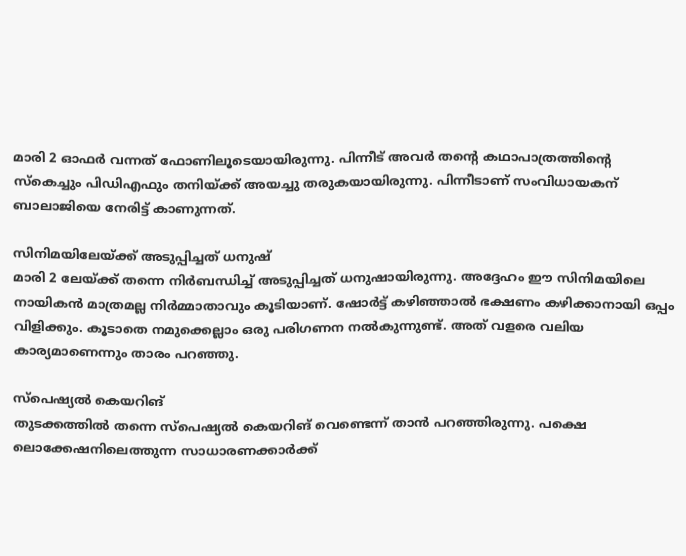മാരി 2 ഓഫർ വന്നത് ഫോണിലൂടെയായിരുന്നു. പിന്നീട് അവർ തന്റെ കഥാപാത്രത്തിന്റെ സ്കെച്ചും പിഡിഎഫും തനിയ്ക്ക് അയച്ചു തരുകയായിരുന്നു. പിന്നീടാണ് സംവിധായകന് ബാലാജിയെ നേരിട്ട് കാണുന്നത്.

സിനിമയിലേയ്ക്ക് അടുപ്പിച്ചത് ധനുഷ്
മാരി 2 ലേയ്ക്ക് തന്നെ നിർബന്ധിച്ച് അടുപ്പിച്ചത് ധനുഷായിരുന്നു. അദ്ദേഹം ഈ സിനിമയിലെ നായികൻ മാത്രമല്ല നിർമ്മാതാവും കൂടിയാണ്. ഷോർട്ട് കഴിഞ്ഞാൽ ഭക്ഷണം കഴിക്കാനായി ഒപ്പം വിളിക്കും. കൂടാതെ നമുക്കെല്ലാം ഒരു പരിഗണന നൽകുന്നുണ്ട്. അത് വളരെ വലിയ കാര്യമാണെന്നും താരം പറഞ്ഞു.

സ്പെഷ്യൽ കെയറിങ്
തുടക്കത്തിൽ തന്നെ സ്പെഷ്യൽ കെയറിങ് വെണ്ടെന്ന് താൻ പറഞ്ഞിരുന്നു. പക്ഷെ ലൊക്കേഷനിലെത്തുന്ന സാധാരണക്കാർക്ക്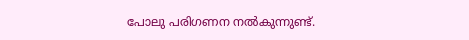പോലു പരിഗണന നൽകുന്നുണ്ട്.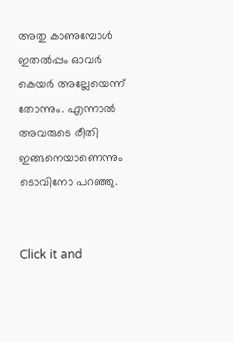അതു കാണുമ്പോൾ ഇതൽപ്പം ഓവർ കെയർ അല്ലേയെന്ന് തോന്നും. എന്നാൽ അവരുടെ രീതി ഇങ്ങനെയാണെന്നും ടൊവിനോ പറഞ്ഞു.


Click it and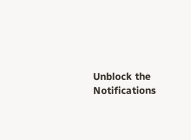Unblock the Notifications